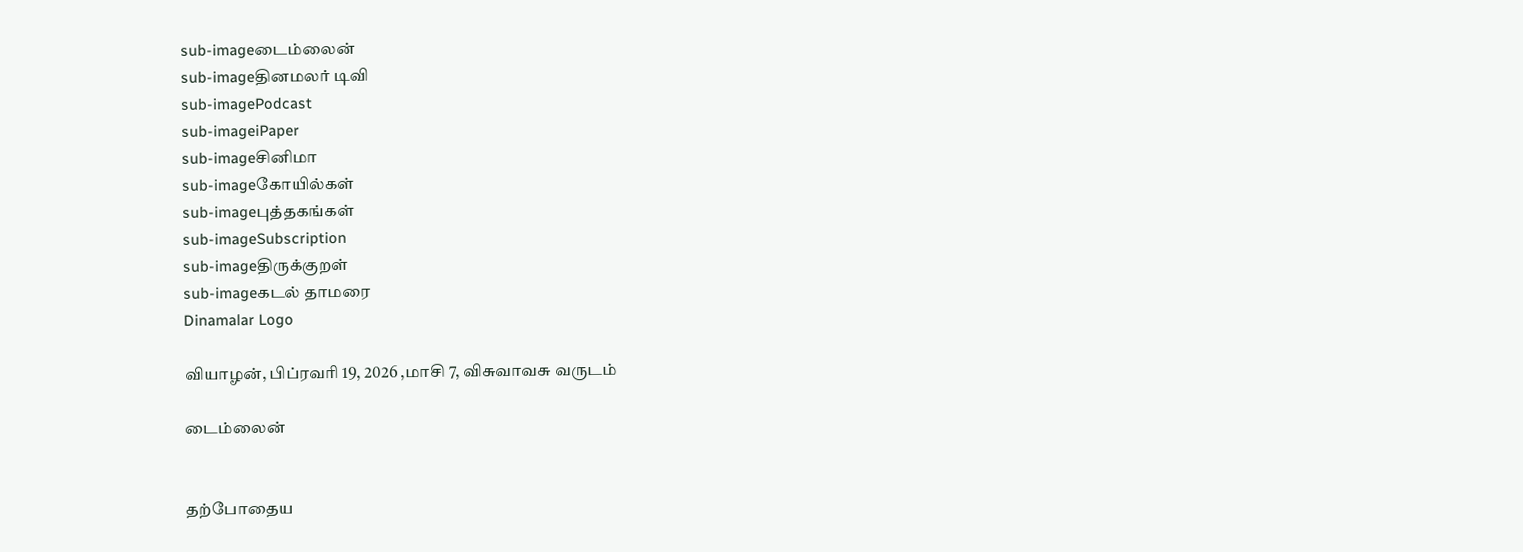sub-imageடைம்லைன்
sub-imageதினமலர் டிவி
sub-imagePodcast
sub-imageiPaper
sub-imageசினிமா
sub-imageகோயில்கள்
sub-imageபுத்தகங்கள்
sub-imageSubscription
sub-imageதிருக்குறள்
sub-imageகடல் தாமரை
Dinamalar Logo

வியாழன், பிப்ரவரி 19, 2026 ,மாசி 7, விசுவாவசு வருடம்

டைம்லைன்


தற்போதைய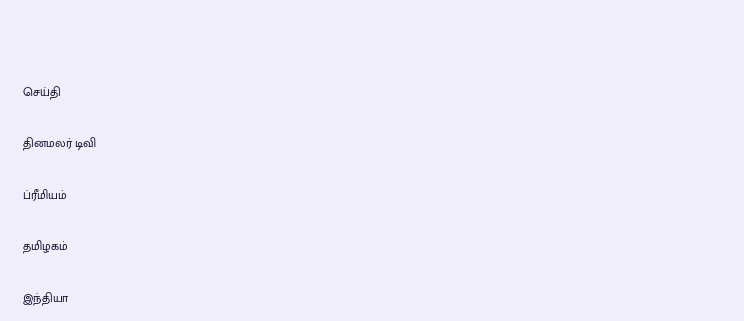செய்தி


தினமலர் டிவி


ப்ரீமியம்


தமிழகம்


இந்தியா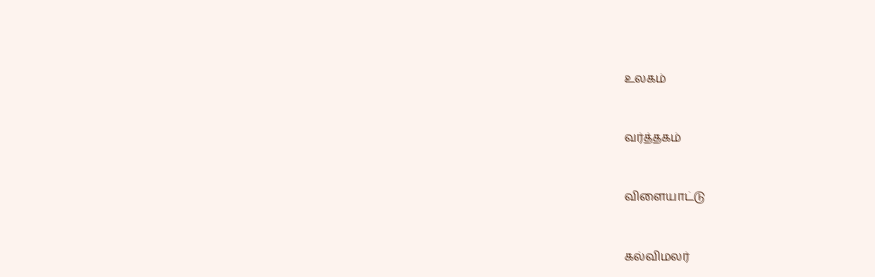உலகம்


வர்த்தகம்


விளையாட்டு


கல்விமலர்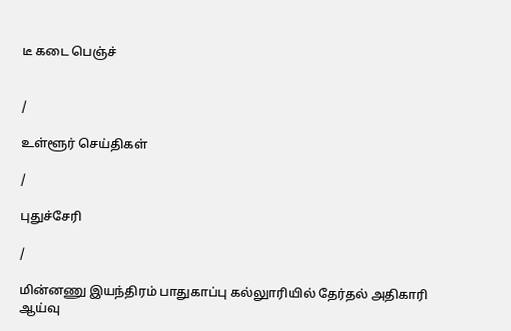டீ கடை பெஞ்ச்


/

உள்ளூர் செய்திகள்

/

புதுச்சேரி

/

மின்னணு இயந்திரம் பாதுகாப்பு கல்லுாரியில் தேர்தல் அதிகாரி ஆய்வு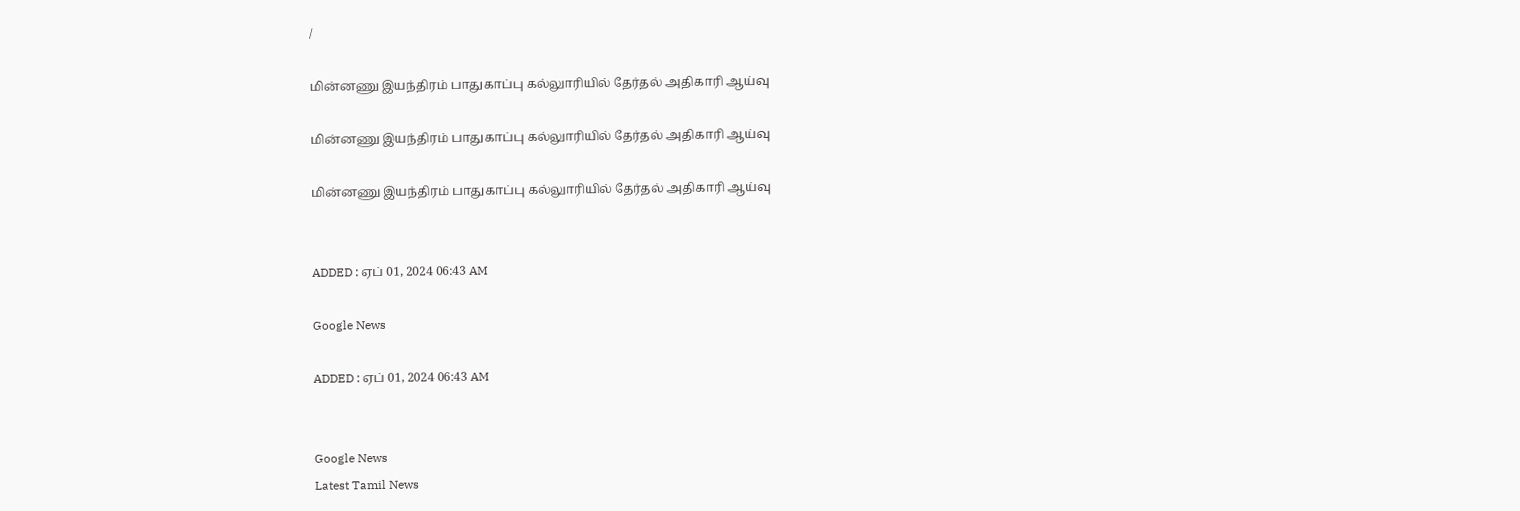/

மின்னணு இயந்திரம் பாதுகாப்பு கல்லுாரியில் தேர்தல் அதிகாரி ஆய்வு

மின்னணு இயந்திரம் பாதுகாப்பு கல்லுாரியில் தேர்தல் அதிகாரி ஆய்வு

மின்னணு இயந்திரம் பாதுகாப்பு கல்லுாரியில் தேர்தல் அதிகாரி ஆய்வு


ADDED : ஏப் 01, 2024 06:43 AM

Google News

ADDED : ஏப் 01, 2024 06:43 AM


Google News
Latest Tamil News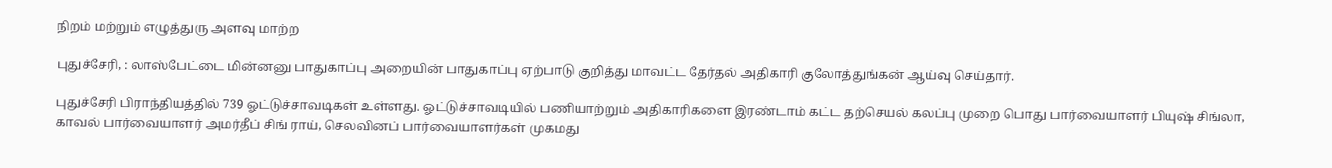நிறம் மற்றும் எழுத்துரு அளவு மாற்ற

புதுச்சேரி, : லாஸ்பேட்டை மின்னனு பாதுகாப்பு அறையின் பாதுகாப்பு ஏற்பாடு குறித்து மாவட்ட தேர்தல் அதிகாரி குலோத்துங்கன் ஆய்வு செய்தார்.

புதுச்சேரி பிராந்தியத்தில் 739 ஓட்டுச்சாவடிகள் உள்ளது. ஓட்டுச்சாவடியில் பணியாற்றும் அதிகாரிகளை இரண்டாம் கட்ட தற்செயல் கலப்பு முறை பொது பார்வையாளர் பியுஷ் சிங்லா, காவல் பார்வையாளர் அமர்தீப் சிங் ராய், செலவினப் பார்வையாளர்கள் முகமது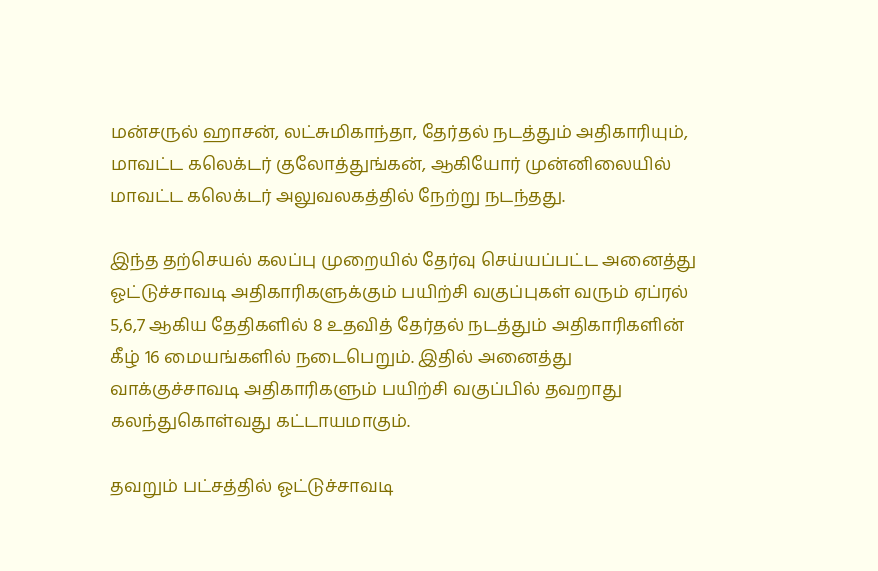மன்சருல் ஹாசன், லட்சுமிகாந்தா, தேர்தல் நடத்தும் அதிகாரியும், மாவட்ட கலெக்டர் குலோத்துங்கன், ஆகியோர் முன்னிலையில் மாவட்ட கலெக்டர் அலுவலகத்தில் நேற்று நடந்தது.

இந்த தற்செயல் கலப்பு முறையில் தேர்வு செய்யப்பட்ட அனைத்து ஓட்டுச்சாவடி அதிகாரிகளுக்கும் பயிற்சி வகுப்புகள் வரும் ஏப்ரல் 5,6,7 ஆகிய தேதிகளில் 8 உதவித் தேர்தல் நடத்தும் அதிகாரிகளின் கீழ் 16 மையங்களில் நடைபெறும். இதில் அனைத்து வாக்குச்சாவடி அதிகாரிகளும் பயிற்சி வகுப்பில் தவறாது கலந்துகொள்வது கட்டாயமாகும்.

தவறும் பட்சத்தில் ஓட்டுச்சாவடி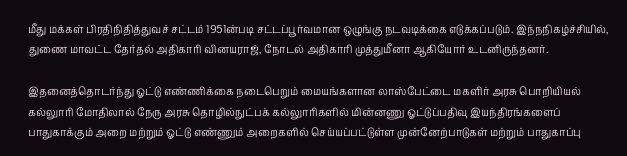மீது மக்கள் பிரதிநிதித்துவச் சட்டம் 1951ன்படி சட்டப்பூர்வமான ஒழுங்கு நடவடிக்கை எடுக்கப்படும். இந்நநிகழ்ச்சியில், துணை மாவட்ட தேர்தல் அதிகாரி வினயராஜ், நோடல் அதிகாரி முத்துமீனா ஆகியோர் உடனிருந்தனர்.

இதனைத்தொடர்ந்து ஓட்டு எண்ணிக்கை நடைபெறும் மையங்களான லாஸ்பேட்டை மகளிர் அரசு பொறியியல் கல்லுாரி மோதிலால் நேரு அரசு தொழில்நுட்பக் கல்லுாரிகளில் மின்னணு ஓட்டுப்பதிவு இயந்திரங்களைப் பாதுகாக்கும் அறை மற்றும் ஓட்டு எண்ணும் அறைகளில் செய்யப்பட்டுள்ள முன்னேற்பாடுகள் மற்றும் பாதுகாப்பு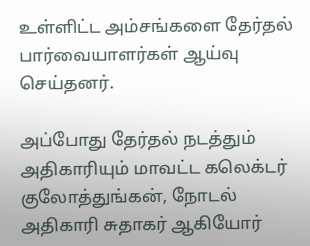உள்ளிட்ட அம்சங்களை தேர்தல் பார்வையாளர்கள் ஆய்வு செய்தனர்.

அப்போது தேர்தல் நடத்தும் அதிகாரியும் மாவட்ட கலெக்டர் குலோத்துங்கன், நோடல் அதிகாரி சுதாகர் ஆகியோர்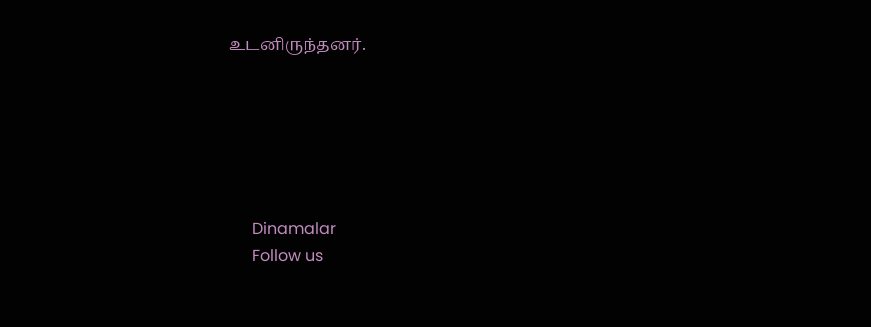உடனிருந்தனர்.






      Dinamalar
      Follow us